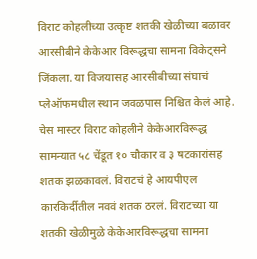विराट कोहलीच्या उत्कृष्ट शतकी खेळीच्या बळावर आरसीबीने केकेआर विरूद्धचा सामना विकेट्सने जिंकला. या विजयासह आरसीबीच्या संघाचं प्लेऑफमधील स्थान जवळपास निश्चित केलं आहे.
चेस मास्टर विराट कोहलीने केकेआरविरूद्ध सामन्यात ५८ चेंडूत १० चौकार व ३ षटकारांसह शतक झळकावलं. विराटचं हे आयपीएल कारकिर्दीतील नववं शतक ठरलं. विराटच्या या शतकी खेळीमुळे केकेआरविरूद्धचा सामना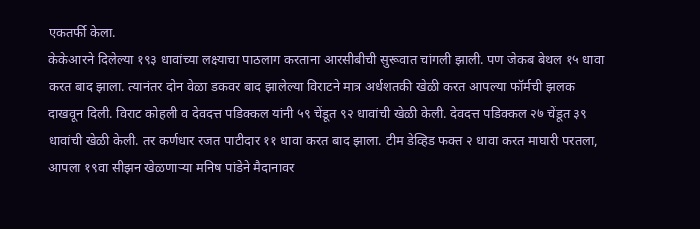एकतर्फी केला.
केकेआरने दिलेल्या १९३ धावांच्या लक्ष्याचा पाठलाग करताना आरसीबीची सुरूवात चांगली झाली. पण जेकब बेथल १५ धावा करत बाद झाला. त्यानंतर दोन वेळा डकवर बाद झालेल्या विराटने मात्र अर्धशतकी खेळी करत आपल्या फॉर्मची झलक दाखवून दिली. विराट कोहली व देवदत्त पडिक्कल यांनी ५९ चेंडूत ९२ धावांची खेळी केली. देवदत्त पडिक्कल २७ चेंडूत ३९ धावांची खेळी केली. तर कर्णधार रजत पाटीदार ११ धावा करत बाद झाला. टीम डेव्हिड फक्त २ धावा करत माघारी परतला, आपला १९वा सीझन खेळणाऱ्या मनिष पांडेने मैदानावर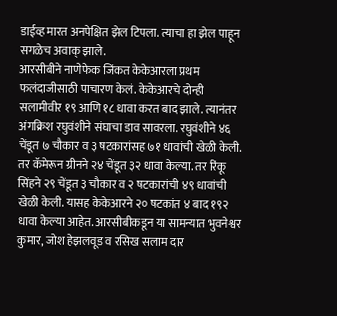डाईव्ह मारत अनपेक्षित झेल टिपला. त्याचा हा झेल पाहून सगळेच अवाक् झाले.
आरसीबीने नाणेफेक जिंकत केकेआरला प्रथम फलंदाजीसाठी पाचारण केलं. केकेआरचे दोन्ही सलामीवीर १९ आणि १८ धावा करत बाद झाले. त्यानंतर अंगक्रिश रघुवंशीने संघाचा डाव सावरला. रघुवंशीने ४६ चेंडूत ७ चौकार व ३ षटकारांसह ७१ धावांची खेळी केली. तर कॅमेरून ग्रीनने २४ चेंडूत ३२ धावा केल्या. तर रिंकू सिंहने २९ चेंडूत ३ चौकार व २ षटकारांची ४९ धावांची खेळी केली. यासह केकेआरने २० षटकांत ४ बाद १९२ धावा केल्या आहेत. आरसीबीकडून या सामन्यात भुवनेश्वर कुमार, जोश हेझलवूड व रसिख सलाम दार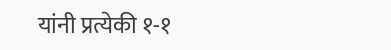यांनी प्रत्येकी १-१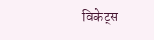विकेट्स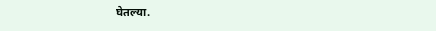घेतल्या.